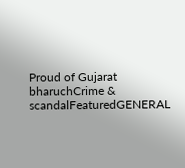Proud of Gujarat
bharuchCrime & scandalFeaturedGENERAL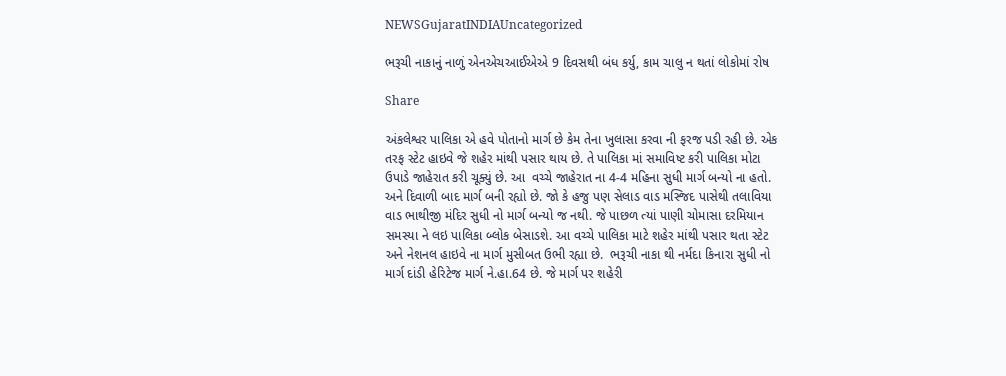NEWSGujaratINDIAUncategorized

ભરૂચી નાકાનું નાળું એનએચઆઈએએ 9 દિવસથી બંધ કર્યુ, કામ ચાલુ ન થતાં લોકોમાં રોષ

Share

અંકલેશ્વર પાલિકા એ હવે પોતાનો માર્ગ છે કેમ તેના ખુલાસા કરવા ની ફરજ પડી રહી છે. એક તરફ સ્ટેટ હાઇવે જે શહેર માંથી પસાર થાય છે. તે પાલિકા માં સમાવિષ્ટ કરી પાલિકા મોટા ઉપાડે જાહેરાત કરી ચૂક્યું છે. આ  વચ્ચે જાહેરાત ના 4-4 મહિના સુધી માર્ગ બન્યો ના હતો. અને દિવાળી બાદ માર્ગ બની રહ્યો છે. જો કે હજુ પણ સેલાડ વાડ મસ્જિદ પાસેથી તલાવિયા વાડ ભાથીજી મંદિર સુધી નો માર્ગ બન્યો જ નથી. જે પાછળ ત્યાં પાણી ચોમાસા દરમિયાન સમસ્યા ને લઇ પાલિકા બ્લોક બેસાડશે. આ વચ્ચે પાલિકા માટે શહેર માંથી પસાર થતા સ્ટેટ અને નેશનલ હાઇવે ના માર્ગ મુસીબત ઉભી રહ્યા છે.  ભરૂચી નાકા થી નર્મદા કિનારા સુધી નો માર્ગ દાંડી હેરિટેજ માર્ગ ને.હા.64 છે. જે માર્ગ પર શહેરી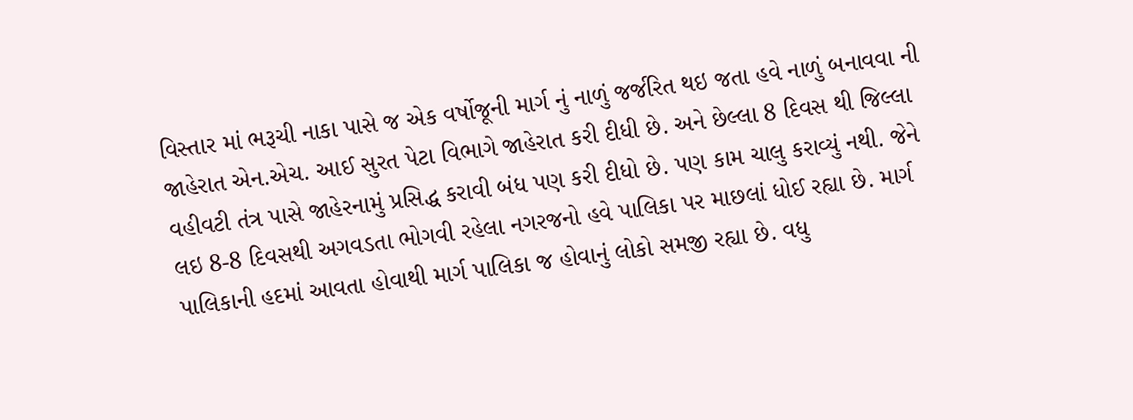વિસ્તાર માં ભરૂચી નાકા પાસે જ એક વર્ષોજૂની માર્ગ નું નાળું જર્જરિત થઇ જતા હવે નાળું બનાવવા ની જાહેરાત એન.એચ. આઈ સુરત પેટા વિભાગે જાહેરાત કરી દીધી છે. અને છેલ્લા 8 દિવસ થી જિલ્લા વહીવટી તંત્ર પાસે જાહેરનામું પ્રસિદ્ધ કરાવી બંધ પણ કરી દીધો છે. પણ કામ ચાલુ કરાવ્યું નથી. જેને લઇ 8-8 દિવસથી અગવડતા ભોગવી રહેલા નગરજનો હવે પાલિકા પર માછલાં ધોઈ રહ્યા છે. માર્ગ પાલિકાની હદમાં આવતા હોવાથી માર્ગ પાલિકા જ હોવાનું લોકો સમજી રહ્યા છે. વધુ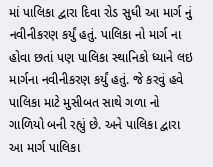માં પાલિકા દ્વારા દિવા રોડ સુધી આ માર્ગ નું નવીનીકરણ કર્યું હતું. પાલિકા નો માર્ગ ના હોવા છતાં પણ પાલિકા સ્થાનિકો ધ્યાને લઇ માર્ગના નવીનીકરણ કર્યું હતું. જે કરવું હવે પાલિકા માટે મુસીબત સાથે ગળા નો ગાળિયો બની રહ્યું છે. અને પાલિકા દ્વારા આ માર્ગ પાલિકા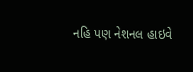નહિ પણ નેશનલ હાઇવે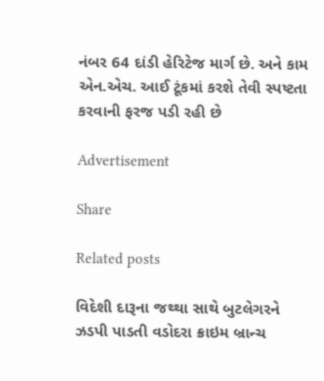નંબર 64 દાંડી હેરિટેજ માર્ગ છે. અને કામ એન.એચ. આઈ ટૂંકમાં કરશે તેવી સ્પષ્ટતા કરવાની ફરજ પડી રહી છે

Advertisement

Share

Related posts

વિદેશી દારૂના જથ્થા સાથે બુટલેગરને ઝડપી પાડતી વડોદરા ક્રાઇમ બ્રાન્ચ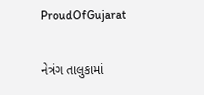ProudOfGujarat

નેત્રંગ તાલુકામાં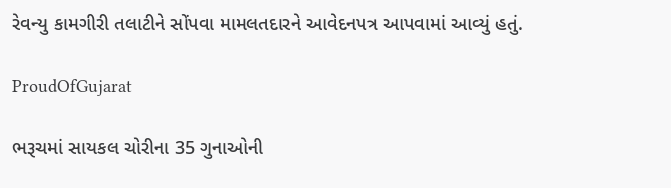રેવન્યુ કામગીરી તલાટીને સોંપવા મામલતદારને આવેદનપત્ર આપવામાં આવ્યું હતું.

ProudOfGujarat

ભરૂચમાં સાયકલ ચોરીના 35 ગુનાઓની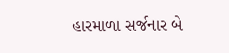હારમાળા સર્જનાર બે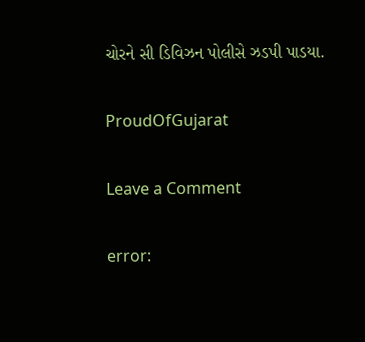ચોરને સી ડિવિઝન પોલીસે ઝડપી પાડયા.

ProudOfGujarat

Leave a Comment

error: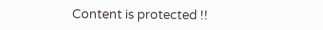Content is protected !!